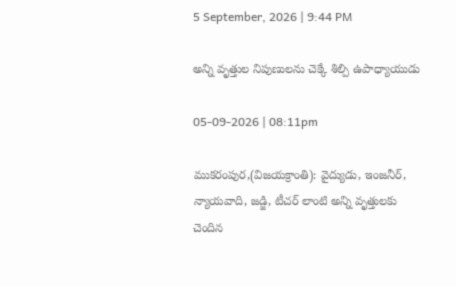5 September, 2026 | 9:44 PM

అన్ని వృత్తుల నిపుణులను చెక్కే శిల్పి ఉపాధ్యాయుడు

05-09-2026 | 08:11pm

ముకరంపుర,(విజయక్రాంతి): వైద్యుడు, ఇంజనీర్, న్యాయవాది, జడ్జి, టీచర్‌ లాంటి అన్ని వృత్తులకు చెందిన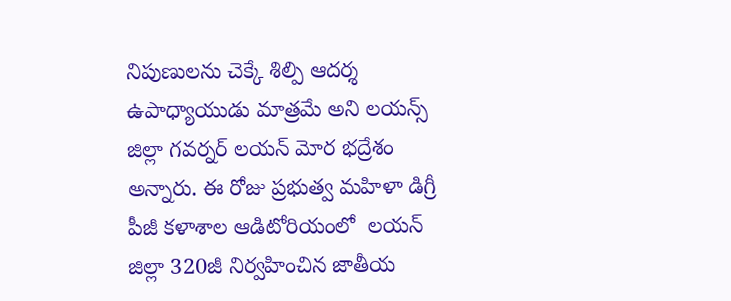నిపుణులను చెక్కే శిల్పి ఆదర్శ ఉపాధ్యాయుడు మాత్రమే అని లయన్స్‌ జిల్లా గవర్నర్ లయన్‌ మోర భద్రేశం అన్నారు. ఈ రోజు ప్రభుత్వ మహిళా డిగ్రీ పీజీ కళాశాల ఆడిటోరియంలో  లయన్‌ జిల్లా 320జీ నిర్వహించిన జాతీయ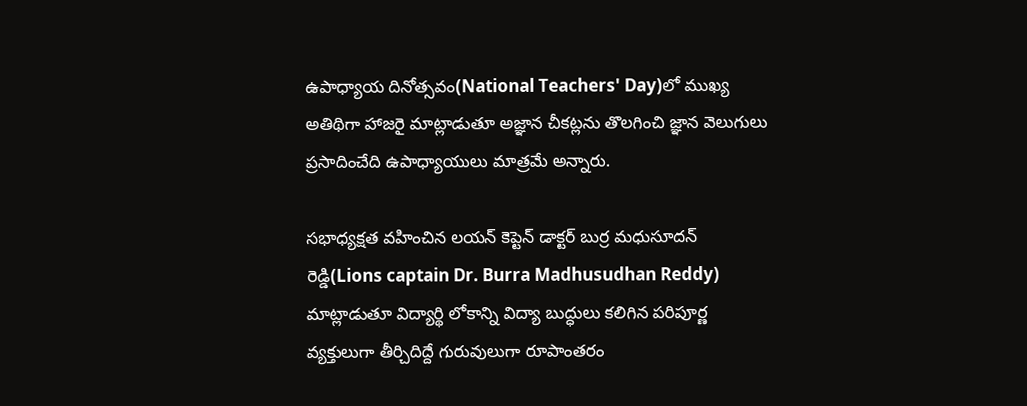ఉపాధ్యాయ దినోత్సవం(National Teachers' Day)లో ముఖ్య అతిథిగా హాజరై మాట్లాడుతూ అజ్ఞాన చీకట్లను తొలగించి జ్ఞాన వెలుగులు ప్రసాదించేది ఉపాధ్యాయులు మాత్రమే అన్నారు.

సభాధ్యక్షత వహించిన లయన్‌ కెప్టెన్ డాక్టర్ బుర్ర మధుసూదన్ రెడ్డి(Lions captain Dr. Burra Madhusudhan Reddy) మాట్లాడుతూ విద్యార్థి లోకాన్ని విద్యా బుద్ధులు కలిగిన పరిపూర్ణ వ్యక్తులుగా తీర్చిదిద్దే గురువులుగా రూపాంతరం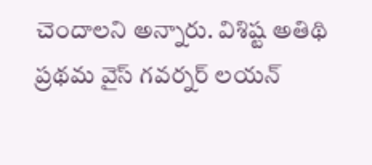చెందాలని అన్నారు. విశిష్ట అతిథి ప్రథమ వైస్‌ గవర్నర్ లయన్‌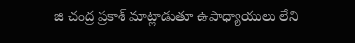జి చంద్ర ప్రకాశ్ మాట్లాడుతూ ఉపాధ్యాయులు లేని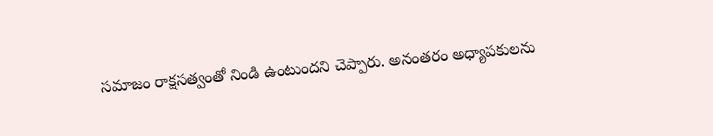సమాజం రాక్షసత్వంతో నిండి ఉంటుందని చెప్పారు. అనంతరం అధ్యాపకులను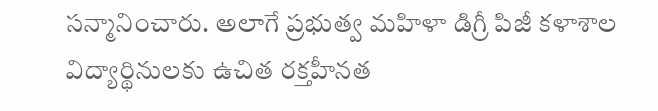సన్మానించారు. అలాగే ప్రభుత్వ మహిళా డిగ్రీ పిజీ కళాశాల విద్యార్థినులకు ఉచిత రక్తహీనత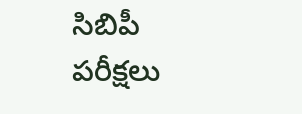సిబిపీ పరీక్షలు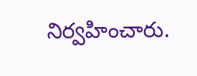నిర్వహించారు.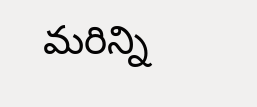మరిన్ని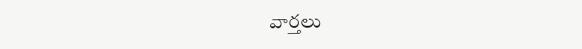వార్తలు